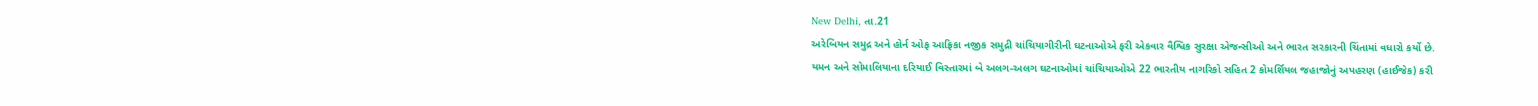New Delhi, તા.21
અરેબિયન સમુદ્ર અને હોર્ન ઓફ આફ્રિકા નજીક સમુદ્રી ચાંચિયાગીરીની ઘટનાઓએ ફરી એકવાર વૈશ્વિક સુરક્ષા એજન્સીઓ અને ભારત સરકારની ચિંતામાં વધારો કર્યો છે. યમન અને સોમાલિયાના દરિયાઈ વિસ્તારમાં બે અલગ-અલગ ઘટનાઓમાં ચાંચિયાઓએ 22 ભારતીય નાગરિકો સહિત 2 કોમર્શિયલ જહાજોનું અપહરણ (હાઈજેક) કરી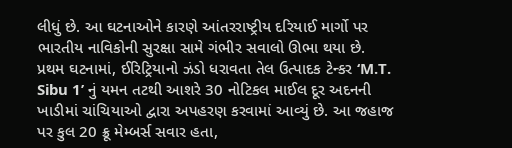લીધું છે. આ ઘટનાઓને કારણે આંતરરાષ્ટ્રીય દરિયાઈ માર્ગો પર ભારતીય નાવિકોની સુરક્ષા સામે ગંભીર સવાલો ઊભા થયા છે.
પ્રથમ ઘટનામાં, ઈરિટ્રિયાનો ઝંડો ધરાવતા તેલ ઉત્પાદક ટેન્કર ‘M.T. Sibu 1’ નું યમન તટથી આશરે 30 નોટિકલ માઈલ દૂર અદનની ખાડીમાં ચાંચિયાઓ દ્વારા અપહરણ કરવામાં આવ્યું છે. આ જહાજ પર કુલ 20 ક્રૂ મેમ્બર્સ સવાર હતા,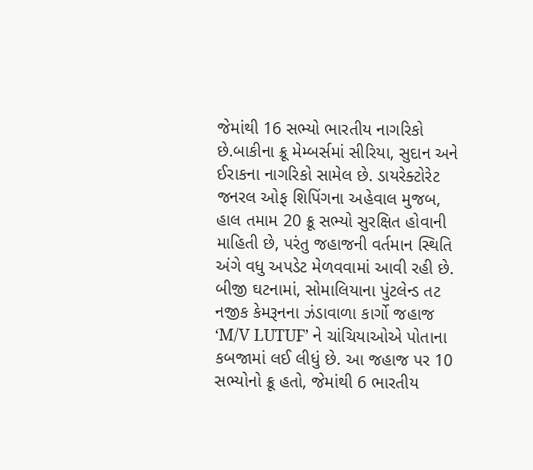જેમાંથી 16 સભ્યો ભારતીય નાગરિકો છે.બાકીના ક્રૂ મેમ્બર્સમાં સીરિયા, સુદાન અને ઈરાકના નાગરિકો સામેલ છે. ડાયરેક્ટોરેટ જનરલ ઓફ શિપિંગના અહેવાલ મુજબ, હાલ તમામ 20 ક્રૂ સભ્યો સુરક્ષિત હોવાની માહિતી છે, પરંતુ જહાજની વર્તમાન સ્થિતિ અંગે વધુ અપડેટ મેળવવામાં આવી રહી છે.
બીજી ઘટનામાં, સોમાલિયાના પુંટલેન્ડ તટ નજીક કેમરૂનના ઝંડાવાળા કાર્ગો જહાજ ‘M/V LUTUF’ ને ચાંચિયાઓએ પોતાના કબજામાં લઈ લીધું છે. આ જહાજ પર 10 સભ્યોનો ક્રૂ હતો, જેમાંથી 6 ભારતીય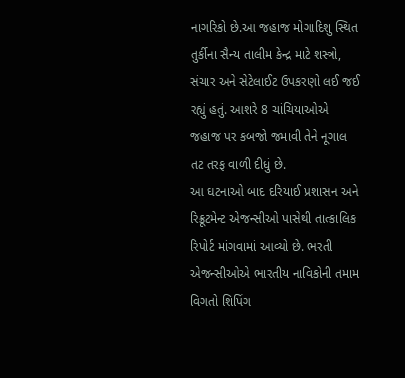નાગરિકો છે.આ જહાજ મોગાદિશુ સ્થિત તુર્કીના સૈન્ય તાલીમ કેન્દ્ર માટે શસ્ત્રો, સંચાર અને સેટેલાઈટ ઉપકરણો લઈ જઈ રહ્યું હતું. આશરે 8 ચાંચિયાઓએ જહાજ પર કબજો જમાવી તેને નૂગાલ તટ તરફ વાળી દીધું છે.
આ ઘટનાઓ બાદ દરિયાઈ પ્રશાસન અને રિક્રૂટમેન્ટ એજન્સીઓ પાસેથી તાત્કાલિક રિપોર્ટ માંગવામાં આવ્યો છે. ભરતી એજન્સીઓએ ભારતીય નાવિકોની તમામ વિગતો શિપિંગ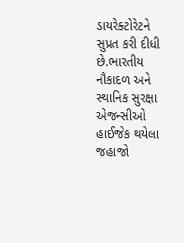ડાયરેક્ટોરેટને સુપ્રત કરી દીધી છે.ભારતીય નૌકાદળ અને સ્થાનિક સુરક્ષા એજન્સીઓ હાઈજેક થયેલા જહાજો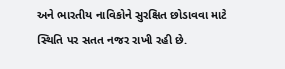અને ભારતીય નાવિકોને સુરક્ષિત છોડાવવા માટે સ્થિતિ પર સતત નજર રાખી રહી છે.